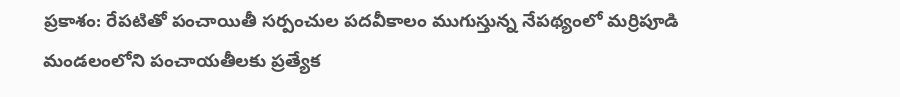ప్రకాశం: రేపటితో పంచాయితీ సర్పంచుల పదవీకాలం ముగుస్తున్న నేపథ్యంలో మర్రిపూడి మండలంలోని పంచాయతీలకు ప్రత్యేక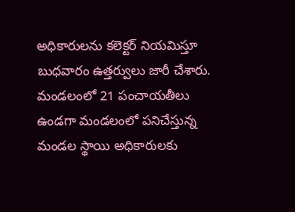అధికారులను కలెక్టర్ నియమిస్తూ బుధవారం ఉత్తర్వులు జారీ చేశారు. మండలంలో 21 పంచాయతీలు ఉండగా మండలంలో పనిచేస్తున్న మండల స్థాయి అధికారులకు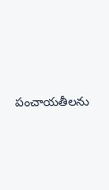పంచాయతీలను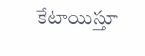కేటాయిస్తూ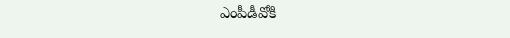ఎంపీడీవోకి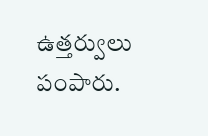ఉత్తర్వులు పంపారు.